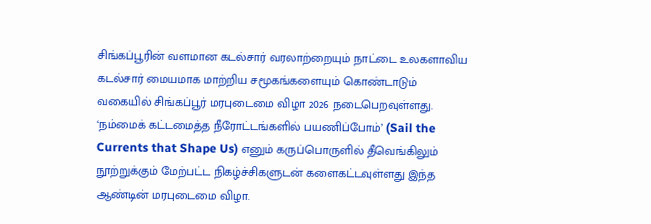சிங்கப்பூரின் வளமான கடல்சார் வரலாற்றையும் நாட்டை உலகளாவிய கடல்சார் மையமாக மாற்றிய சமூகங்களையும் கொண்டாடும் வகையில் சிங்கப்பூர் மரபுடைமை விழா 2026 நடைபெறவுள்ளது.
‘நம்மைக் கட்டமைத்த நீரோட்டங்களில் பயணிப்போம்’ (Sail the Currents that Shape Us) எனும் கருப்பொருளில் தீவெங்கிலும் நூற்றுக்கும் மேற்பட்ட நிகழ்ச்சிகளுடன் களைகட்டவுள்ளது இந்த ஆண்டின் மரபுடைமை விழா.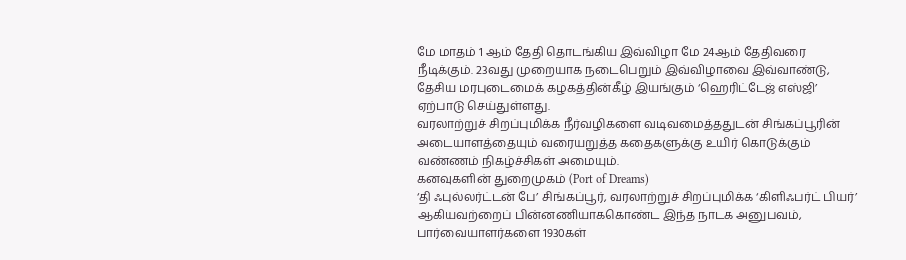மே மாதம் 1 ஆம் தேதி தொடங்கிய இவ்விழா மே 24ஆம் தேதிவரை நீடிக்கும். 23வது முறையாக நடைபெறும் இவ்விழாவை இவ்வாண்டு, தேசிய மரபுடைமைக் கழகத்தின்கீழ் இயங்கும் ‘ஹெரிட்டேஜ் எஸ்ஜி’ ஏற்பாடு செய்துள்ளது.
வரலாற்றுச் சிறப்புமிக்க நீர்வழிகளை வடிவமைத்ததுடன் சிங்கப்பூரின் அடையாளத்தையும் வரையறுத்த கதைகளுக்கு உயிர் கொடுக்கும் வண்ணம் நிகழ்ச்சிகள் அமையும்.
கனவுகளின் துறைமுகம் (Port of Dreams)
‘தி ஃபுல்லர்ட்டன் பே’ சிங்கப்பூர், வரலாற்றுச் சிறப்புமிக்க ‘கிளிஃபர்ட் பியர்’ ஆகியவற்றைப் பின்னணியாககொண்ட இந்த நாடக அனுபவம், பார்வையாளர்களை 1930கள்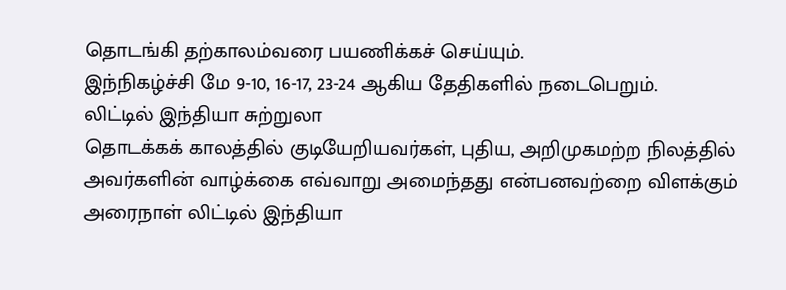தொடங்கி தற்காலம்வரை பயணிக்கச் செய்யும்.
இந்நிகழ்ச்சி மே 9-10, 16-17, 23-24 ஆகிய தேதிகளில் நடைபெறும்.
லிட்டில் இந்தியா சுற்றுலா
தொடக்கக் காலத்தில் குடியேறியவர்கள், புதிய, அறிமுகமற்ற நிலத்தில் அவர்களின் வாழ்க்கை எவ்வாறு அமைந்தது என்பனவற்றை விளக்கும் அரைநாள் லிட்டில் இந்தியா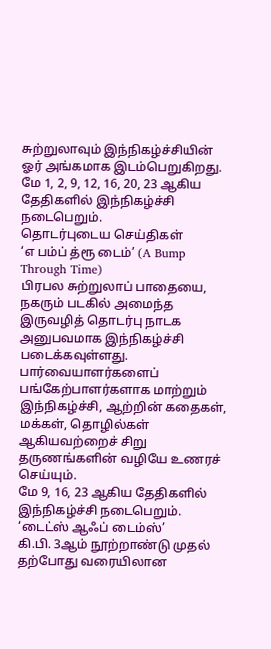சுற்றுலாவும் இந்நிகழ்ச்சியின் ஓர் அங்கமாக இடம்பெறுகிறது.
மே 1, 2, 9, 12, 16, 20, 23 ஆகிய தேதிகளில் இந்நிகழ்ச்சி நடைபெறும்.
தொடர்புடைய செய்திகள்
‘எ பம்ப் த்ரூ டைம்’ (A Bump Through Time)
பிரபல சுற்றுலாப் பாதையை, நகரும் படகில் அமைந்த இருவழித் தொடர்பு நாடக அனுபவமாக இந்நிகழ்ச்சி படைக்கவுள்ளது.
பார்வையாளர்களைப் பங்கேற்பாளர்களாக மாற்றும் இந்நிகழ்ச்சி, ஆற்றின் கதைகள், மக்கள், தொழில்கள் ஆகியவற்றைச் சிறு தருணங்களின் வழியே உணரச் செய்யும்.
மே 9, 16, 23 ஆகிய தேதிகளில் இந்நிகழ்ச்சி நடைபெறும்.
‘டைட்ஸ் ஆஃப் டைம்ஸ்’
கி.பி. 3ஆம் நூற்றாண்டு முதல் தற்போது வரையிலான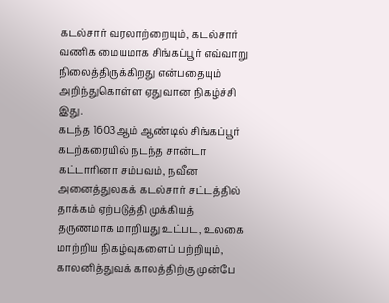கடல்சார் வரலாற்றையும், கடல்சார் வணிக மையமாக சிங்கப்பூர் எவ்வாறு நிலைத்திருக்கிறது என்பதையும் அறிந்துகொள்ள ஏதுவான நிகழ்ச்சி இது.
கடந்த 1603ஆம் ஆண்டில் சிங்கப்பூர் கடற்கரையில் நடந்த சான்டா கட்டாரினா சம்பவம், நவீன அனைத்துலகக் கடல்சார் சட்டத்தில் தாக்கம் ஏற்படுத்தி முக்கியத் தருணமாக மாறியது உட்பட, உலகை மாற்றிய நிகழ்வுகளைப் பற்றியும், காலனித்துவக் காலத்திற்கு முன்பே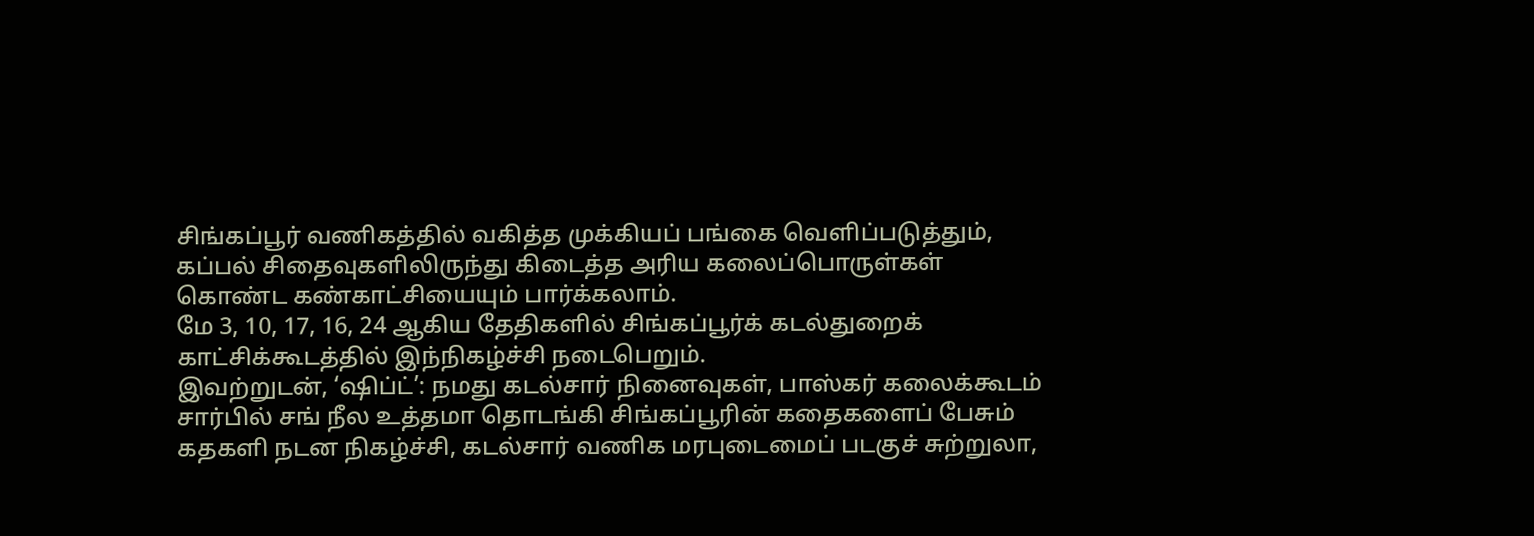சிங்கப்பூர் வணிகத்தில் வகித்த முக்கியப் பங்கை வெளிப்படுத்தும், கப்பல் சிதைவுகளிலிருந்து கிடைத்த அரிய கலைப்பொருள்கள் கொண்ட கண்காட்சியையும் பார்க்கலாம்.
மே 3, 10, 17, 16, 24 ஆகிய தேதிகளில் சிங்கப்பூர்க் கடல்துறைக் காட்சிக்கூடத்தில் இந்நிகழ்ச்சி நடைபெறும்.
இவற்றுடன், ‘ஷிப்ட்’: நமது கடல்சார் நினைவுகள், பாஸ்கர் கலைக்கூடம் சார்பில் சங் நீல உத்தமா தொடங்கி சிங்கப்பூரின் கதைகளைப் பேசும் கதகளி நடன நிகழ்ச்சி, கடல்சார் வணிக மரபுடைமைப் படகுச் சுற்றுலா,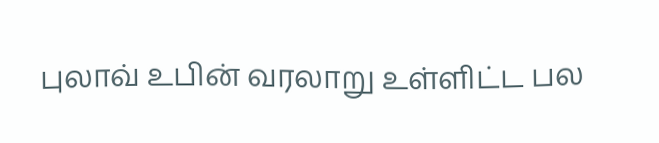புலாவ் உபின் வரலாறு உள்ளிட்ட பல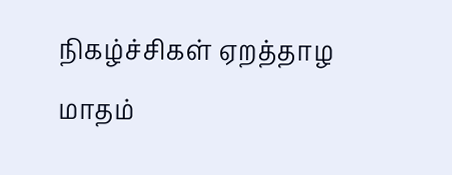நிகழ்ச்சிகள் ஏறத்தாழ மாதம்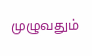முழுவதும்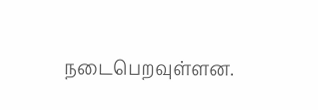நடைபெறவுள்ளன.